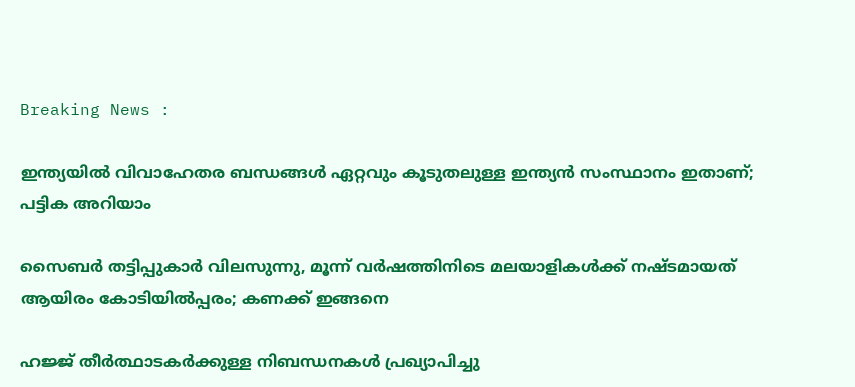Breaking News :

ഇന്ത്യയില്‍ വിവാഹേതര ബന്ധങ്ങള്‍ ഏറ്റവും കൂടുതലുള്ള ഇന്ത്യന്‍ സംസ്ഥാനം ഇതാണ്; പട്ടിക അറിയാം

സൈബര്‍ തട്ടിപ്പുകാര്‍ വിലസുന്നു, മൂന്ന് വര്‍ഷത്തിനിടെ മലയാളികള്‍ക്ക് നഷ്ടമായത് ആയിരം കോടിയില്‍പ്പരം; കണക്ക് ഇങ്ങനെ

ഹജ്ജ് തീർത്ഥാടകർക്കുള്ള നിബന്ധനകൾ പ്രഖ്യാപിച്ചു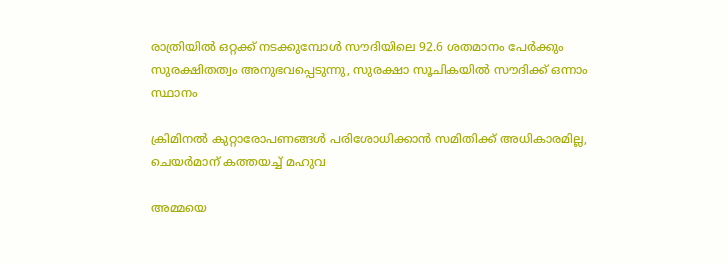രാത്രിയിൽ ഒറ്റക്ക് നടക്കുമ്പോൾ സൗദിയിലെ 92.6 ശതമാനം പേർക്കും സുരക്ഷിതത്വം അനുഭവപ്പെടുന്നു, സുരക്ഷാ സൂചികയിൽ സൗദിക്ക് ഒന്നാം സ്ഥാനം

ക്രിമിനല്‍ കുറ്റാരോപണങ്ങള്‍ പരിശോധിക്കാന്‍ സമിതിക്ക്‌ അധികാരമില്ല, ചെയര്‍മാന്‌ കത്തയച്ച് മഹുവ

അമ്മയെ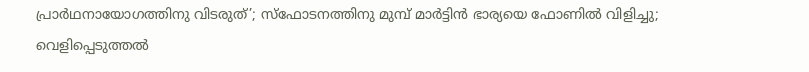പ്രാര്‍ഥനായോഗത്തിനു വിടരുത്’; സ്‌ഫോടനത്തിനു മുമ്പ് മാര്‍ട്ടിന്‍ ഭാര്യയെ ഫോണില്‍ വിളിച്ചു; വെളിപ്പെടുത്തല്‍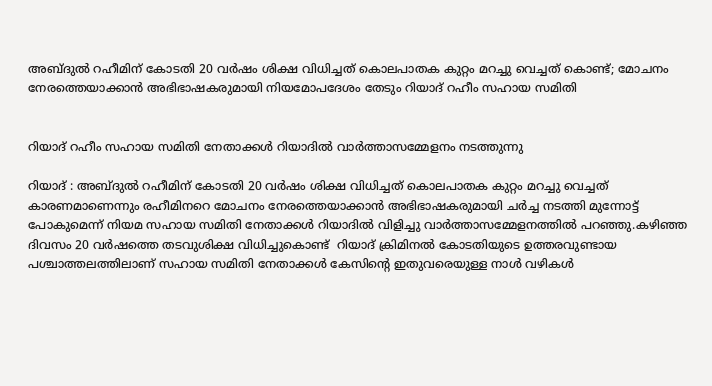അബ്ദുൽ റഹീമിന് കോടതി 20 വർഷം ശിക്ഷ വിധിച്ചത് കൊലപാതക കുറ്റം മറച്ചു വെച്ചത് കൊണ്ട്; മോചനം നേരത്തെയാക്കാൻ അഭിഭാഷകരുമായി നിയമോപദേശം തേടും റിയാദ് റഹീം സഹായ സമിതി


റിയാദ് റഹീം സഹായ സമിതി നേതാക്കള്‍ റിയാദില്‍ വാര്‍ത്താസമ്മേളനം നടത്തുന്നു

റിയാദ് : അബ്ദുൽ റഹീമിന് കോടതി 20 വർഷം ശിക്ഷ വിധിച്ചത് കൊലപാതക കുറ്റം മറച്ചു വെച്ചത് കാരണമാണെന്നും രഹീമിനറെ മോചനം നേരത്തെയാക്കാന്‍ അഭിഭാഷകരുമായി ചര്‍ച്ച നടത്തി മുന്നോട്ട് പോകുമെന്ന് നിയമ സഹായ സമിതി നേതാക്കൾ റിയാദിൽ വിളിച്ചു വാർത്താസമ്മേളനത്തിൽ പറഞ്ഞു.കഴിഞ്ഞ ദിവസം 20 വർഷത്തെ തടവുശിക്ഷ വിധിച്ചുകൊണ്ട്  റിയാദ് ക്രിമിനൽ കോടതിയുടെ ഉത്തരവുണ്ടായ പശ്ചാത്തലത്തിലാണ് സഹായ സമിതി നേതാക്കള്‍ കേസിന്‍റെ ഇതുവരെയുള്ള നാള്‍ വഴികള്‍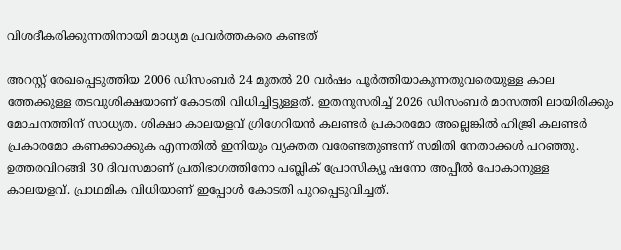വിശദീകരിക്കുന്നതിനായി മാധ്യമ പ്രവര്‍ത്തകരെ കണ്ടത്

അറസ്റ്റ് രേഖപ്പെടുത്തിയ 2006 ഡിസംബർ 24 മുതൽ 20 വർഷം പൂർത്തിയാകുന്നതുവരെയുള്ള കാല ത്തേക്കുള്ള തടവുശിക്ഷയാണ് കോടതി വിധിച്ചിട്ടുള്ളത്. ഇതനുസരിച്ച് 2026 ഡിസംബർ മാസത്തി ലായിരിക്കും മോചനത്തിന് സാധ്യത. ശിക്ഷാ കാലയളവ് ഗ്രിഗേറിയൻ കലണ്ടർ പ്രകാരമോ അല്ലെങ്കിൽ ഹിജ്രി കലണ്ടർ പ്രകാരമോ കണക്കാക്കുക എന്നതിൽ ഇനിയും വ്യക്തത വരേണ്ടതുണ്ടന്ന് സമിതി നേതാക്കള്‍ പറഞ്ഞു.  ഉത്തരവിറങ്ങി 30 ദിവസമാണ് പ്രതിഭാഗത്തിനോ പബ്ലിക് പ്രോസിക്യൂ ഷനോ അപ്പീൽ പോകാനുള്ള കാലയളവ്. പ്രാഥമിക വിധിയാണ് ഇപ്പോൾ കോടതി പുറപ്പെടുവിച്ചത്.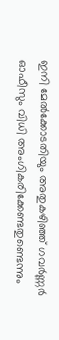ഇനി മേല്‍ക്കോടതിയും അതുകഴിഞ്ഞ് ഗവര്‍ണ്ണര്‍ ഓഫീസും വിധി അംഗികരിക്കേണ്ടതുണ്ടെന്നും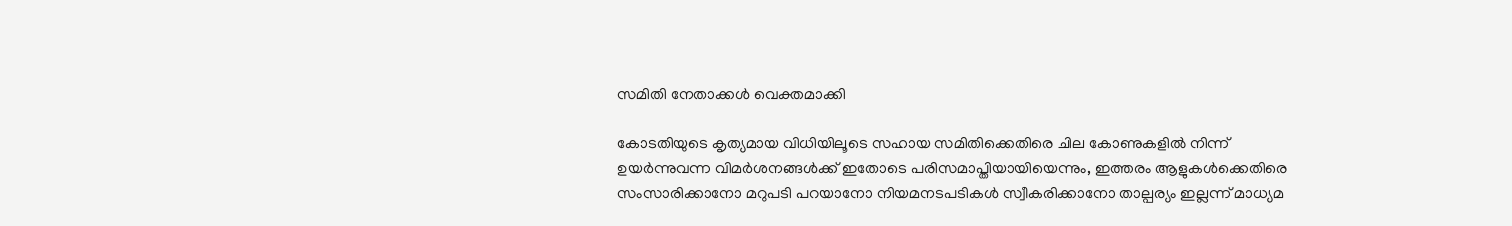സമിതി നേതാക്കള്‍ വെക്തമാക്കി

കോടതിയുടെ കൃത്യമായ വിധിയിലൂടെ സഹായ സമിതിക്കെതിരെ ചില കോണുകളില്‍ നിന്ന് ഉയര്‍ന്നുവന്ന വിമര്‍ശനങ്ങള്‍ക്ക് ഇതോടെ പരിസമാപ്തിയായിയെന്നും, ഇത്തരം ആളുകള്‍ക്കെതിരെ സംസാരിക്കാനോ മറുപടി പറയാനോ നിയമനടപടികള്‍ സ്വീകരിക്കാനോ താല്പര്യം ഇല്ലന്ന് മാധ്യമ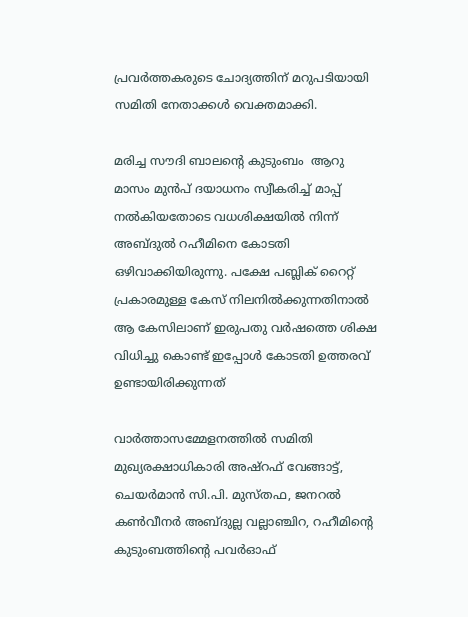പ്രവര്‍ത്തകരുടെ ചോദ്യത്തിന് മറുപടിയായി സമിതി നേതാക്കള്‍ വെക്തമാക്കി.

മരിച്ച സൗദി ബാലന്റെ കുടുംബം  ആറു മാസം മുൻപ് ദയാധനം സ്വീകരിച്ച് മാപ്പ് നൽകിയതോടെ വധശിക്ഷയിൽ നിന്ന് അബ്ദുല്‍ റഹീമിനെ കോടതി ഒഴിവാക്കിയിരുന്നു. പക്ഷേ പബ്ലിക് റൈറ്റ് പ്രകാരമുള്ള കേസ് നിലനിൽക്കുന്നതിനാൽ ആ കേസിലാണ് ഇരുപതു വര്‍ഷത്തെ ശിക്ഷ വിധിച്ചു കൊണ്ട് ഇപ്പോള്‍ കോടതി ഉത്തരവ് ഉണ്ടായിരിക്കുന്നത്

വാർത്താസമ്മേളനത്തിൽ സമിതി മുഖ്യരക്ഷാധികാരി അഷ്‌റഫ് വേങ്ങാട്ട്, ചെയർമാൻ സി.പി. മുസ്തഫ, ജനറൽ കൺവീനർ അബ്ദുല്ല വല്ലാഞ്ചിറ, റഹീമിന്‍റെ കുടുംബത്തിന്‍റെ പവര്‍ഓഫ്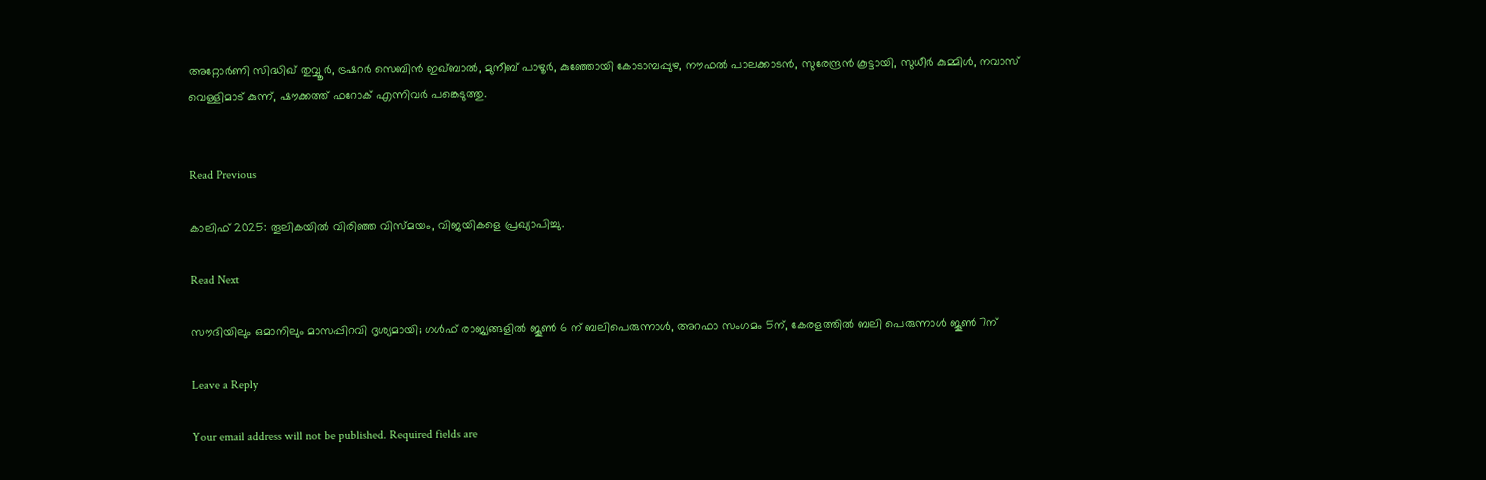അറ്റോര്‍ണി സിദ്ധിഖ് തുവ്വൂർ, ട്രഷറർ സെബിൻ ഇഖ്ബാൽ, മുനീബ് പാഴൂർ, കുഞ്ഞോയി കോടാമ്പപ്പുഴ, നൗഫൽ പാലക്കാടൻ, സുരേന്ദ്രൻ കൂട്ടായി, സുധീർ കുമ്മിൾ, നവാസ് വെള്ളിമാട് കുന്ന്, ഷൗക്കത്ത് ഫറോക് എന്നിവർ പങ്കെടുത്തു.


Read Previous

കാലിഫ് 2025: തൂലികയിൽ വിരിഞ്ഞ വിസ്മയം, വിജയികളെ പ്രഖ്യാപിച്ചു.

Read Next

സൗദിയിലും ഒമാനിലും മാസപ്പിറവി ദൃശ്യമായി; ഗൾഫ് രാജ്യങ്ങളിൽ ജൂൺ 6 ന് ബലിപെരുന്നാൾ, അറഫാ സംഗമം 5ന്, കേരളത്തില്‍ ബലി പെരുന്നാള്‍ ജൂണ്‍ 7ന്

Leave a Reply

Your email address will not be published. Required fields are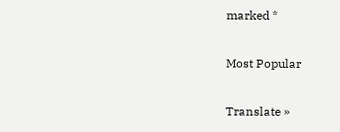marked *

Most Popular

Translate »